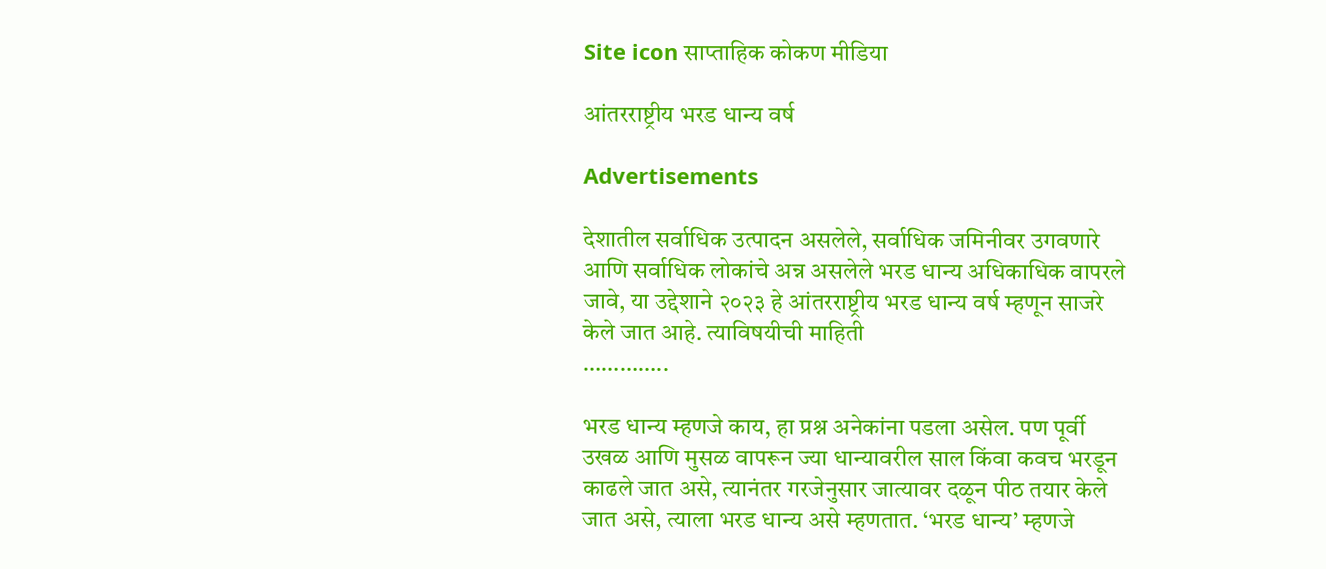Site icon साप्ताहिक कोकण मीडिया

आंतरराष्ट्रीय भरड धान्य वर्ष

Advertisements

देशातील सर्वाधिक उत्पादन असलेले, सर्वाधिक जमिनीवर उगवणारे आणि सर्वाधिक लोकांचे अन्न असलेले भरड धान्य अधिकाधिक वापरले जावे, या उद्देशाने २०२३ हे आंतरराष्ट्रीय भरड धान्य वर्ष म्हणून साजरे केले जात आहे. त्याविषयीची माहिती
…………..

भरड धान्य म्हणजे काय, हा प्रश्न अनेकांना पडला असेल. पण पूर्वी उखळ आणि मुसळ वापरून ज्या धान्यावरील साल किंवा कवच भरडून काढले जात असे, त्यानंतर गरजेनुसार जात्यावर दळून पीठ तयार केले जात असे, त्याला भरड धान्य असे म्हणतात. ‘भरड धान्य’ म्हणजे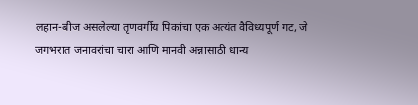लहान-बीज असलेल्या तृणवर्गीय पिकांचा एक अत्यंत वैविध्यपूर्ण गट, जे जगभरात जनावरांचा चारा आणि मानवी अन्नासाठी धान्य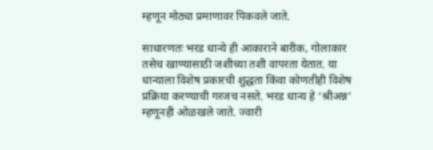म्हणून मोठ्या प्रमाणावर पिकवले जाते.

साधारणतः भरड धान्ये ही आकाराने बारीक, गोलाकार तसेच खाण्यासाठी जशीच्या तशी वापरता येतात. या धान्याला विशेष प्रकारची शुद्धता किंवा कोणतीही विशेष प्रक्रिया करण्याची गरजच नसते. भरड धान्य हे ‘श्रीअन्न’ म्हणूनही ओळखले जाते. ज्वारी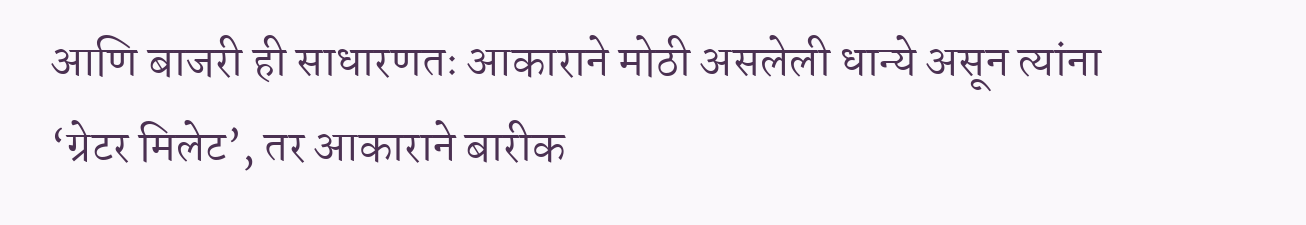आणि बाजरी ही साधारणतः आकाराने मोठी असलेली धान्ये असून त्यांना ‘ग्रेटर मिलेट’, तर आकाराने बारीक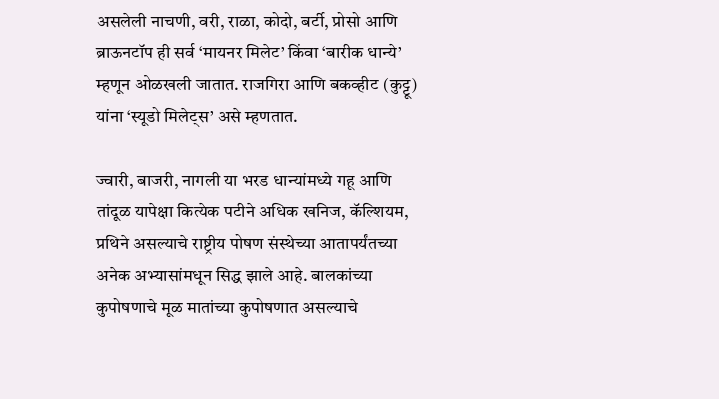असलेली नाचणी, वरी, राळा, कोदो, बर्टी, प्रोसो आणि ब्राऊनटॉप ही सर्व ‘मायनर मिलेट’ किंवा ‘बारीक धान्ये’ म्हणून ओळखली जातात. राजगिरा आणि बकव्हीट (कुट्टू) यांना ‘स्यूडो मिलेट्स’ असे म्हणतात.

ज्वारी, बाजरी, नागली या भरड धान्यांमध्ये गहू आणि तांदूळ यापेक्षा कित्येक पटीने अधिक खनिज, कॅल्शियम, प्रथिने असल्याचे राष्ट्रीय पोषण संस्थेच्या आतापर्यंतच्या अनेक अभ्यासांमधून सिद्ध झाले आहे. बालकांच्या कुपोषणाचे मूळ मातांच्या कुपोषणात असल्याचे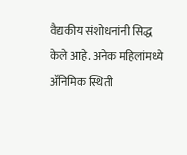वैद्यकीय संशोधनांनी सिद्ध केले आहे. अनेक महिलांमध्ये ॲनिमिक स्थिती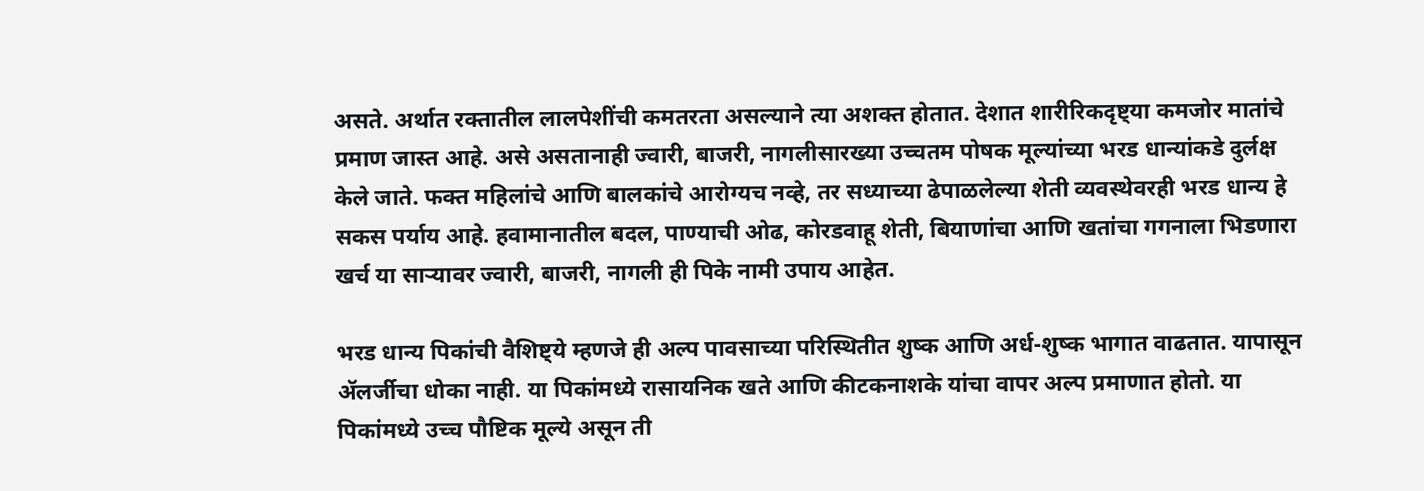असते. अर्थात रक्तातील लालपेशींची कमतरता असल्याने त्या अशक्त होतात. देशात शारीरिकदृष्ट्या कमजोर मातांचे प्रमाण जास्त आहे. असे असतानाही ज्वारी, बाजरी, नागलीसारख्या उच्चतम पोषक मूल्यांच्या भरड धान्यांकडे दुर्लक्ष केले जाते. फक्त महिलांचे आणि बालकांचे आरोग्यच नव्हे, तर सध्याच्या ढेपाळलेल्या शेती व्यवस्थेवरही भरड धान्य हे सकस पर्याय आहे. हवामानातील बदल, पाण्याची ओढ, कोरडवाहू शेती, बियाणांचा आणि खतांचा गगनाला भिडणारा खर्च या साऱ्यावर ज्वारी, बाजरी, नागली ही पिके नामी उपाय आहेत.

भरड धान्य पिकांची वैशिष्ट्ये म्हणजे ही अल्प पावसाच्या परिस्थितीत शुष्क आणि अर्ध-शुष्क भागात वाढतात. यापासून ॲलर्जीचा धोका नाही. या पिकांमध्ये रासायनिक खते आणि कीटकनाशके यांचा वापर अल्प प्रमाणात होतो. या पिकांमध्ये उच्च पौष्टिक मूल्ये असून ती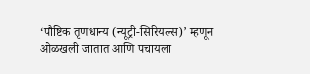‘पौष्टिक तृणधान्य (न्यूट्री-सिरियल्स)’ म्हणून ओळखली जातात आणि पचायला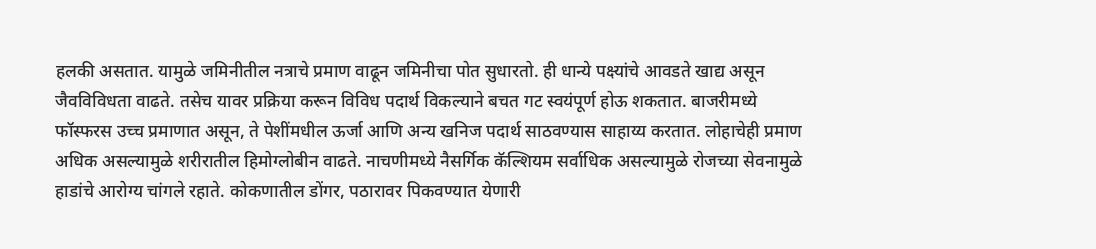हलकी असतात. यामुळे जमिनीतील नत्राचे प्रमाण वाढून जमिनीचा पोत सुधारतो. ही धान्ये पक्ष्यांचे आवडते खाद्य असून जैवविविधता वाढते. तसेच यावर प्रक्रिया करून विविध पदार्थ विकल्याने बचत गट स्वयंपूर्ण होऊ शकतात. बाजरीमध्ये फॉस्फरस उच्च प्रमाणात असून, ते पेशींमधील ऊर्जा आणि अन्य खनिज पदार्थ साठवण्यास साहाय्य करतात. लोहाचेही प्रमाण अधिक असल्यामुळे शरीरातील हिमोग्लोबीन वाढते. नाचणीमध्ये नैसर्गिक कॅल्शियम सर्वाधिक असल्यामुळे रोजच्या सेवनामुळे हाडांचे आरोग्य चांगले रहाते. कोकणातील डोंगर, पठारावर पिकवण्यात येणारी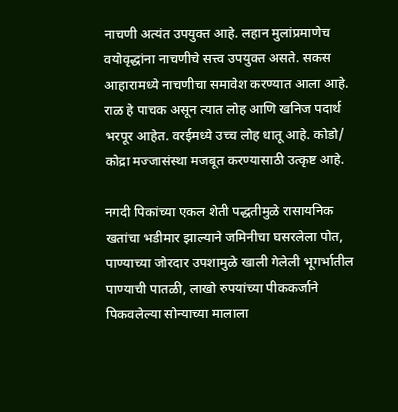नाचणी अत्यंत उपयुक्त आहे. लहान मुलांप्रमाणेच वयोवृद्धांना नाचणीचे सत्त्व उपयुक्त असते. सकस आहारामध्ये नाचणीचा समावेश करण्यात आला आहे. राळ हे पाचक असून त्यात लोह आणि खनिज पदार्थ भरपूर आहेत. वरईमध्ये उच्च लोह धातू आहे. कोडो/ कोद्रा मज्जासंस्था मजबूत करण्यासाठी उत्कृष्ट आहे.

नगदी पिकांच्या एकल शेती पद्धतीमुळे रासायनिक खतांचा भडीमार झाल्याने जमिनीचा घसरलेला पोत, पाण्याच्या जोरदार उपशामुळे खाली गेलेली भूगर्भातील पाण्याची पातळी, लाखो रुपयांच्या पीककर्जाने पिकवलेल्या सोन्याच्या मालाला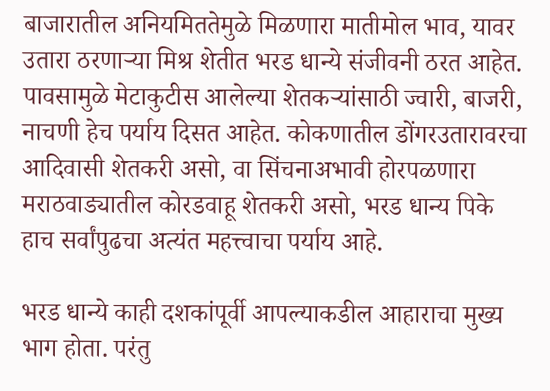बाजारातील अनियमिततेमुळे मिळणारा मातीमोल भाव, यावर उतारा ठरणाऱ्या मिश्र शेतीत भरड धान्ये संजीवनी ठरत आहेत. पावसामुळे मेटाकुटीस आलेल्या शेतकऱ्यांसाठी ज्वारी, बाजरी, नाचणी हेच पर्याय दिसत आहेत. कोकणातील डोंगरउतारावरचा आदिवासी शेतकरी असो, वा सिंचनाअभावी होरपळणारा मराठवाड्यातील कोरडवाहू शेतकरी असो, भरड धान्य पिके हाच सर्वांपुढचा अत्यंत महत्त्वाचा पर्याय आहे.

भरड धान्ये काही दशकांपूर्वी आपल्याकडील आहाराचा मुख्य भाग होता. परंतु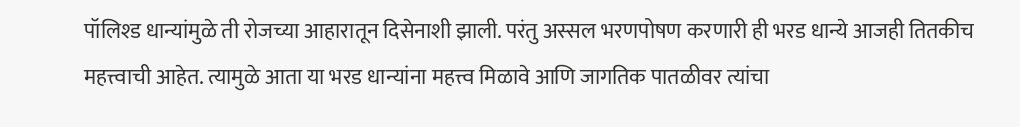पॉलिश्ड धान्यांमुळे ती रोजच्या आहारातून दिसेनाशी झाली. परंतु अस्सल भरणपोषण करणारी ही भरड धान्ये आजही तितकीच महत्त्वाची आहेत. त्यामुळे आता या भरड धान्यांना महत्त्व मिळावे आणि जागतिक पातळीवर त्यांचा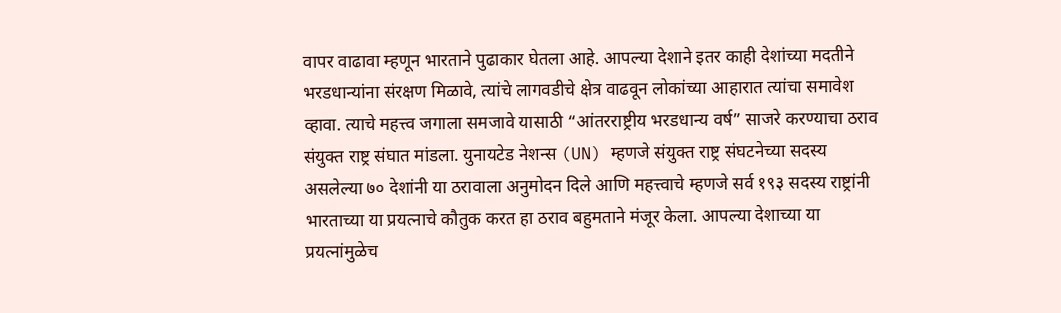वापर वाढावा म्हणून भारताने पुढाकार घेतला आहे. आपल्या देशाने इतर काही देशांच्या मदतीने भरडधान्यांना संरक्षण मिळावे, त्यांचे लागवडीचे क्षेत्र वाढवून लोकांच्या आहारात त्यांचा समावेश व्हावा. त्याचे महत्त्व जगाला समजावे यासाठी “आंतरराष्ट्रीय भरडधान्य वर्ष” साजरे करण्याचा ठराव संयुक्त राष्ट्र संघात मांडला. युनायटेड नेशन्स (UN) म्हणजे संयुक्त राष्ट्र संघटनेच्या सदस्य असलेल्या ७० देशांनी या ठरावाला अनुमोदन दिले आणि महत्त्वाचे म्हणजे सर्व १९३ सदस्य राष्ट्रांनी भारताच्या या प्रयत्नाचे कौतुक करत हा ठराव बहुमताने मंजूर केला. आपल्या देशाच्या या प्रयत्नांमुळेच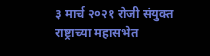३ मार्च २०२१ रोजी संयुक्त राष्ट्राच्या महासभेत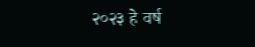२०२३ हे वर्ष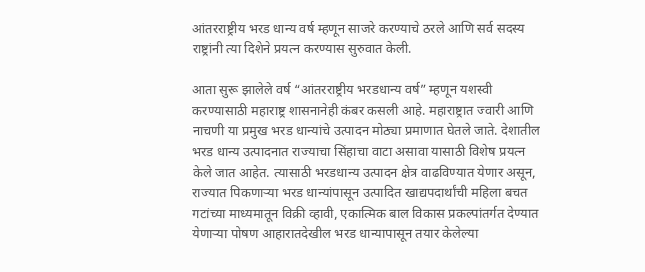आंतरराष्ट्रीय भरड धान्य वर्ष म्हणून साजरे करण्याचे ठरले आणि सर्व सदस्य राष्ट्रांनी त्या दिशेने प्रयत्न करण्यास सुरुवात केली.

आता सुरू झालेले वर्ष “आंतरराष्ट्रीय भरडधान्य वर्ष” म्हणून यशस्वी करण्यासाठी महाराष्ट्र शासनानेही कंबर कसली आहे. महाराष्ट्रात ज्वारी आणि नाचणी या प्रमुख भरड धान्यांचे उत्पादन मोठ्या प्रमाणात घेतले जाते. देशातील भरड धान्य उत्पादनात राज्याचा सिंहाचा वाटा असावा यासाठी विशेष प्रयत्न केले जात आहेत. त्यासाठी भरडधान्य उत्पादन क्षेत्र वाढविण्यात येणार असून, राज्यात पिकणाऱ्या भरड धान्यांपासून उत्पादित खाद्यपदार्थांची महिला बचत गटांच्या माध्यमातून विक्री व्हावी, एकात्मिक बाल विकास प्रकल्पांतर्गत देण्यात येणाऱ्या पोषण आहारातदेखील भरड धान्यापासून तयार केलेल्या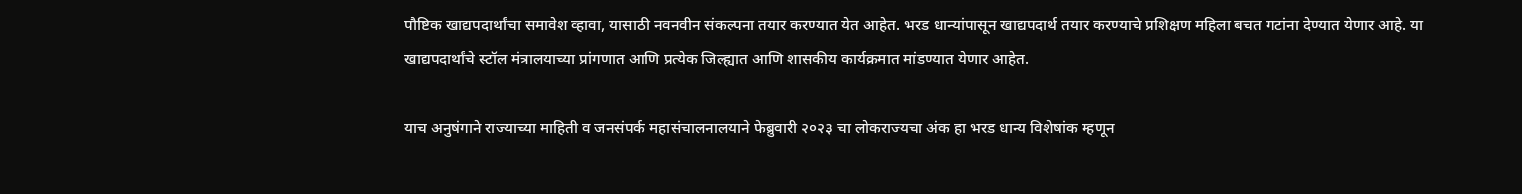पौष्टिक खाद्यपदार्थांचा समावेश व्हावा, यासाठी नवनवीन संकल्पना तयार करण्यात येत आहेत. भरड धान्यांपासून खाद्यपदार्थ तयार करण्याचे प्रशिक्षण महिला बचत गटांना देण्यात येणार आहे. या खाद्यपदार्थांचे स्टॉल मंत्रालयाच्या प्रांगणात आणि प्रत्येक जिल्ह्यात आणि शासकीय कार्यक्रमात मांडण्यात येणार आहेत.

याच अनुषंगाने राज्याच्या माहिती व जनसंपर्क महासंचालनालयाने फेब्रुवारी २०२३ चा लोकराज्यचा अंक हा भरड धान्य विशेषांक म्हणून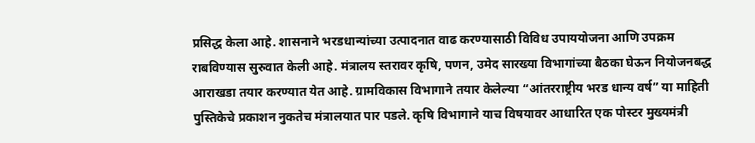प्रसिद्ध केला आहे. शासनाने भरडधान्यांच्या उत्पादनात वाढ करण्यासाठी विविध उपाययोजना आणि उपक्रम राबविण्यास सुरुवात केली आहे. मंत्रालय स्तरावर कृषि, पणन, उमेद सारख्या विभागांच्या बैठका घेऊन नियोजनबद्ध आराखडा तयार करण्यात येत आहे. ग्रामविकास विभागाने तयार केलेल्या “आंतरराष्ट्रीय भरड धान्य वर्ष” या माहिती पुस्तिकेचे प्रकाशन नुकतेच मंत्रालयात पार पडले. कृषि विभागाने याच विषयावर आधारित एक पोस्टर मुख्यमंत्री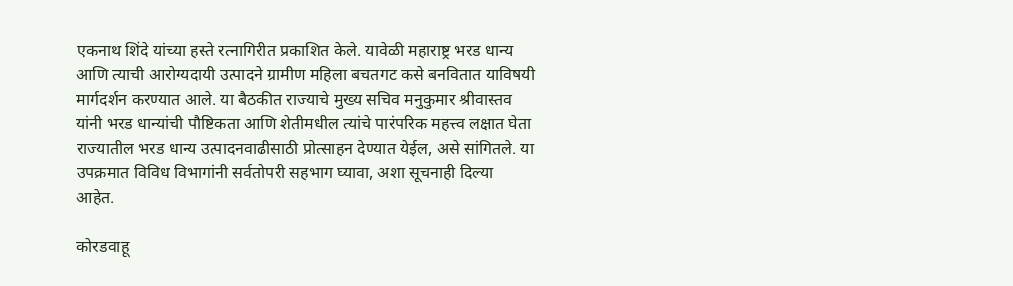एकनाथ शिंदे यांच्या हस्ते रत्नागिरीत प्रकाशित केले. यावेळी महाराष्ट्र भरड धान्य आणि त्याची आरोग्यदायी उत्पादने ग्रामीण महिला बचतगट कसे बनवितात याविषयी मार्गदर्शन करण्यात आले. या बैठकीत राज्याचे मुख्य सचिव मनुकुमार श्रीवास्तव यांनी भरड धान्यांची पौष्टिकता आणि शेतीमधील त्यांचे पारंपरिक महत्त्व लक्षात घेता राज्यातील भरड धान्य उत्पादनवाढीसाठी प्रोत्साहन देण्यात येईल, असे सांगितले. या उपक्रमात विविध विभागांनी सर्वतोपरी सहभाग घ्यावा, अशा सूचनाही दिल्या आहेत.

कोरडवाहू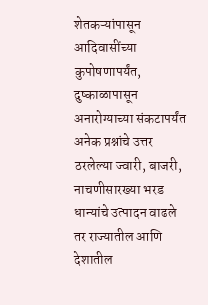शेतकऱ्यांपासून आदिवासींच्या कुपोषणापर्यंत, दुष्काळापासून अनारोग्याच्या संकटापर्यंत अनेक प्रश्नांचे उत्तर ठरलेल्या ज्वारी, बाजरी, नाचणीसारख्या भरड धान्यांचे उत्पादन वाढले तर राज्यातील आणि देशातील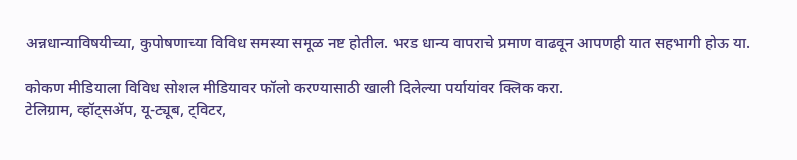अन्नधान्याविषयीच्या, कुपोषणाच्या विविध समस्या समूळ नष्ट होतील. भरड धान्य वापराचे प्रमाण वाढवून आपणही यात सहभागी होऊ या.

कोकण मीडियाला विविध सोशल मीडियावर फॉलो करण्यासाठी खाली दिलेल्या पर्यायांवर क्लिक करा.
टेलिग्राम, व्हॉट्सॲप, यू-ट्यूब, ट्विटर,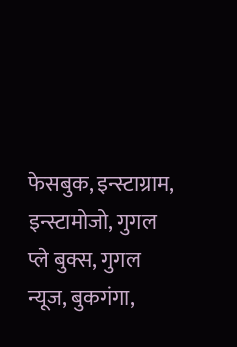फेसबुक, इन्स्टाग्राम, इन्स्टामोजो, गुगल प्ले बुक्स, गुगल न्यूज, बुकगंगा,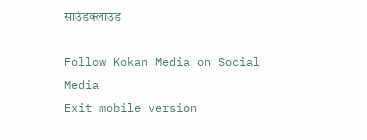साउंडक्लाउड

Follow Kokan Media on Social Media
Exit mobile version